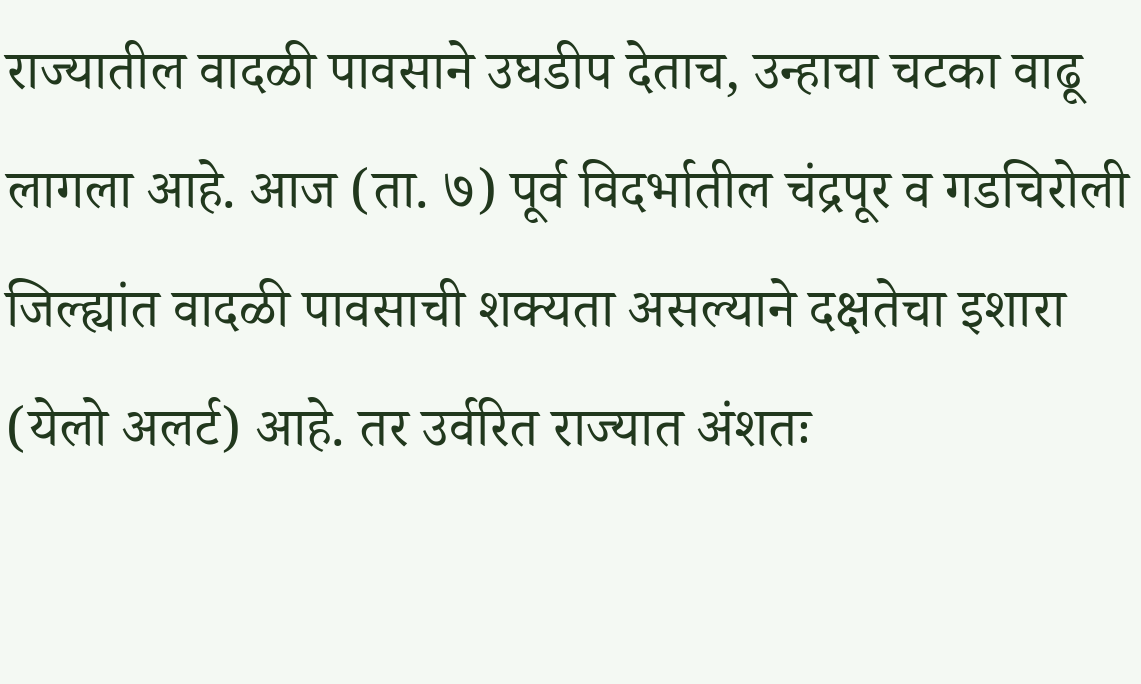राज्यातील वादळी पावसाने उघडीप देताच, उन्हाचा चटका वाढू लागला आहे. आज (ता. ७) पूर्व विदर्भातील चंद्रपूर व गडचिरोली जिल्ह्यांत वादळी पावसाची शक्यता असल्याने दक्षतेचा इशारा (येलो अलर्ट) आहे. तर उर्वरित राज्यात अंशतः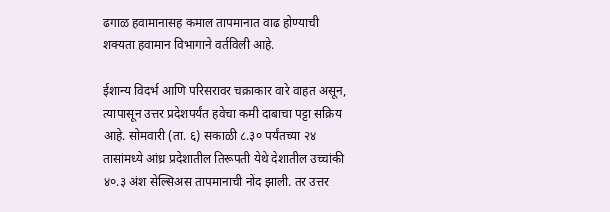ढगाळ हवामानासह कमाल तापमानात वाढ होण्याची शक्यता हवामान विभागाने वर्तविली आहे.

ईशान्य विदर्भ आणि परिसरावर चक्राकार वारे वाहत असून, त्यापासून उत्तर प्रदेशपर्यंत हवेचा कमी दाबाचा पट्टा सक्रिय आहे. सोमवारी (ता. ६) सकाळी ८.३० पर्यंतच्या २४ तासांमध्ये आंध्र प्रदेशातील तिरूपती येथे देशातील उच्चांकी ४०.३ अंश सेल्सिअस तापमानाची नोंद झाली. तर उत्तर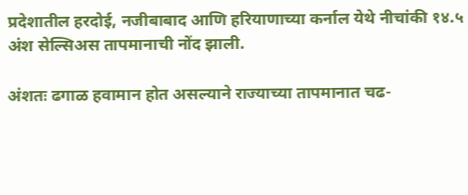प्रदेशातील हरदोई, नजीबाबाद आणि हरियाणाच्या कर्नाल येथे नीचांकी १४.५ अंश सेल्सिअस तापमानाची नोंद झाली.

अंशतः ढगाळ हवामान होत असल्याने राज्याच्या तापमानात चढ-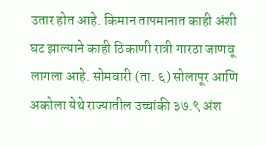उतार होत आहे. किमान तापमानात काही अंशी घट झाल्याने काही ठिकाणी रात्री गारठा जाणवू लागला आहे. सोमवारी (ता. ६) सोलापूर आणि अकोला येथे राज्यातील उच्चांकी ३७.९ अंश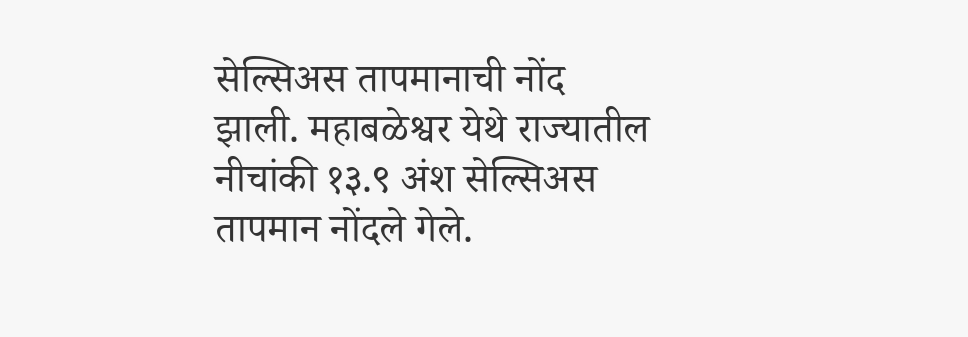सेल्सिअस तापमानाची नोंद झाली. महाबळेश्वर येथे राज्यातील नीचांकी १३.९ अंश सेल्सिअस तापमान नोंदले गेले.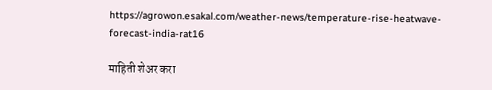https://agrowon.esakal.com/weather-news/temperature-rise-heatwave-forecast-india-rat16

माहिती शेअर करा